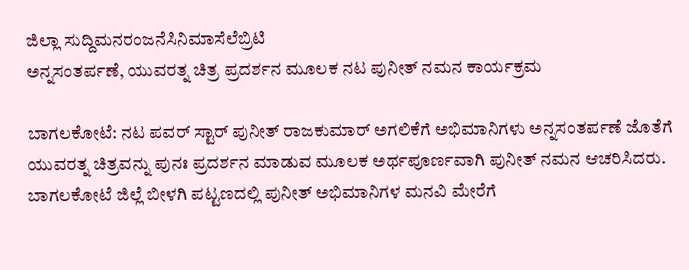ಜಿಲ್ಲಾ ಸುದ್ದಿಮನರಂಜನೆಸಿನಿಮಾಸೆಲೆಬ್ರಿಟಿ
ಅನ್ನಸಂತರ್ಪಣೆ, ಯುವರತ್ನ ಚಿತ್ರ ಪ್ರದರ್ಶನ ಮೂಲಕ ನಟ ಪುನೀತ್ ನಮನ ಕಾರ್ಯಕ್ರಮ

ಬಾಗಲಕೋಟೆ: ನಟ ಪವರ್ ಸ್ಟಾರ್ ಪುನೀತ್ ರಾಜಕುಮಾರ್ ಅಗಲಿಕೆಗೆ ಅಭಿಮಾನಿಗಳು ಅನ್ನಸಂತರ್ಪಣೆ ಜೊತೆಗೆ ಯುವರತ್ನ ಚಿತ್ರವನ್ನು ಪುನಃ ಪ್ರದರ್ಶನ ಮಾಡುವ ಮೂಲಕ ಅರ್ಥಪೂರ್ಣವಾಗಿ ಪುನೀತ್ ನಮನ ಆಚರಿಸಿದರು.
ಬಾಗಲಕೋಟೆ ಜಿಲ್ಲೆ ಬೀಳಗಿ ಪಟ್ಟಣದಲ್ಲಿ ಪುನೀತ್ ಅಭಿಮಾನಿಗಳ ಮನವಿ ಮೇರೆಗೆ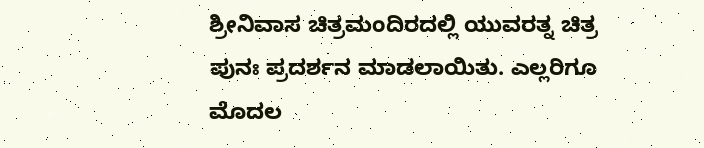ಶ್ರೀನಿವಾಸ ಚಿತ್ರಮಂದಿರದಲ್ಲಿ ಯುವರತ್ನ ಚಿತ್ರ ಪುನಃ ಪ್ರದರ್ಶನ ಮಾಡಲಾಯಿತು. ಎಲ್ಲರಿಗೂ ಮೊದಲ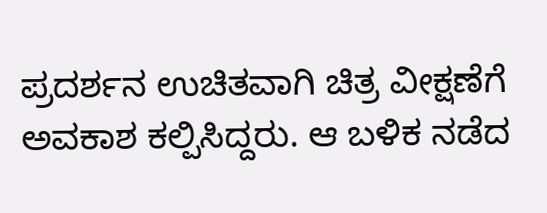ಪ್ರದರ್ಶನ ಉಚಿತವಾಗಿ ಚಿತ್ರ ವೀಕ್ಷಣೆಗೆ ಅವಕಾಶ ಕಲ್ಪಿಸಿದ್ದರು. ಆ ಬಳಿಕ ನಡೆದ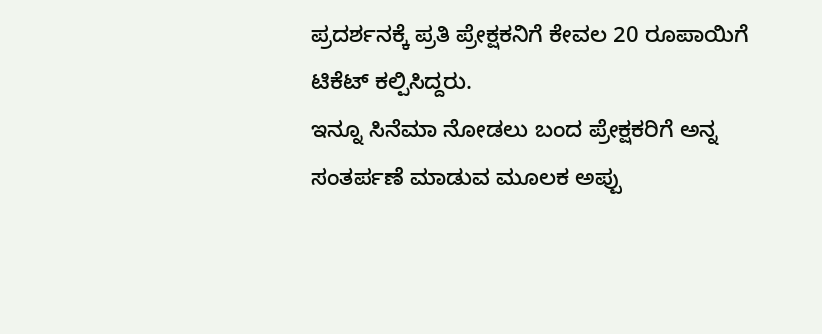ಪ್ರದರ್ಶನಕ್ಕೆ ಪ್ರತಿ ಪ್ರೇಕ್ಷಕನಿಗೆ ಕೇವಲ 20 ರೂಪಾಯಿಗೆ ಟಿಕೆಟ್ ಕಲ್ಪಿಸಿದ್ದರು.
ಇನ್ನೂ ಸಿನೆಮಾ ನೋಡಲು ಬಂದ ಪ್ರೇಕ್ಷಕರಿಗೆ ಅನ್ನ ಸಂತರ್ಪಣೆ ಮಾಡುವ ಮೂಲಕ ಅಪ್ಪು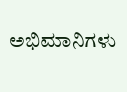ಅಭಿಮಾನಿಗಳು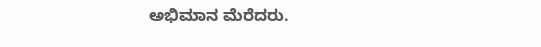ಅಭಿಮಾನ ಮೆರೆದರು.